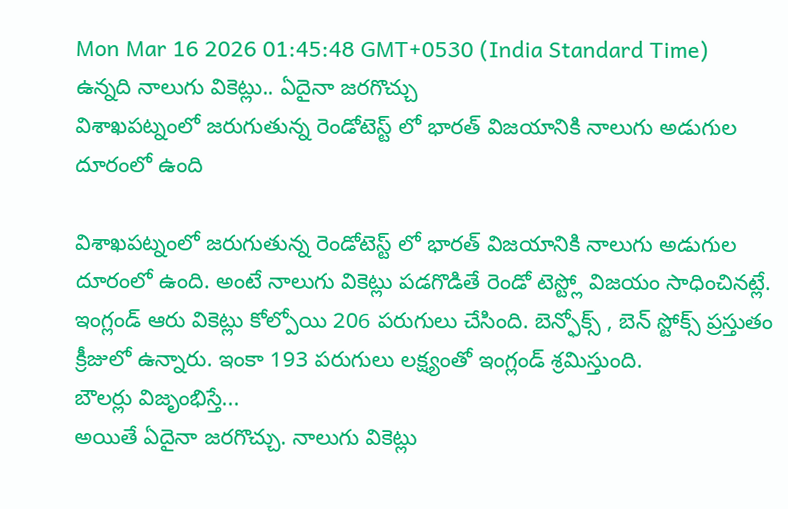Mon Mar 16 2026 01:45:48 GMT+0530 (India Standard Time)
ఉన్నది నాలుగు వికెట్లు.. ఏదైనా జరగొచ్చు
విశాఖపట్నంలో జరుగుతున్న రెండోటెస్ట్ లో భారత్ విజయానికి నాలుగు అడుగుల దూరంలో ఉంది

విశాఖపట్నంలో జరుగుతున్న రెండోటెస్ట్ లో భారత్ విజయానికి నాలుగు అడుగుల దూరంలో ఉంది. అంటే నాలుగు వికెట్లు పడగొడితే రెండో టెస్ట్లో విజయం సాధించినట్లే. ఇంగ్లండ్ ఆరు వికెట్లు కోల్పోయి 206 పరుగులు చేసింది. బెన్ఫోక్స్ , బెన్ స్టోక్స్ ప్రస్తుతం క్రీజులో ఉన్నారు. ఇంకా 193 పరుగులు లక్ష్యంతో ఇంగ్లండ్ శ్రమిస్తుంది.
బౌలర్లు విజృంభిస్తే...
అయితే ఏదైనా జరగొచ్చు. నాలుగు వికెట్లు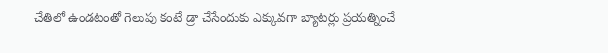చేతిలో ఉండటంతో గెలుపు కంటే డ్రా చేసేందుకు ఎక్కువగా బ్యాటర్లు ప్రయత్నించే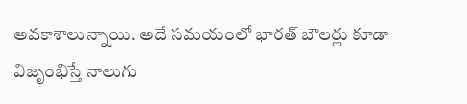అవకాశాలున్నాయి. అదే సమయంలో భారత్ బౌలర్లు కూడా విజృంభిస్తే నాలుగు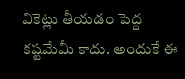వికెట్లు తీయడం పెద్ద కష్టమేమీ కాదు. అందుకే ఈ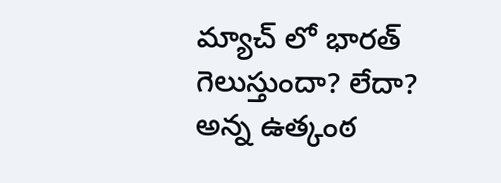మ్యాచ్ లో భారత్ గెలుస్తుందా? లేదా? అన్న ఉత్కంఠ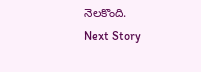నెలకొంది.
Next Story